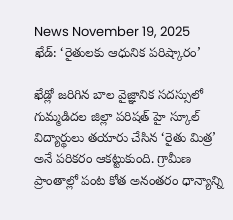News November 19, 2025
ఖేడ్: ‘రైతులకు ఆధునిక పరిష్కారం’

ఖేడ్లో జరిగిన బాల వైజ్ఞానిక సదస్సులో గుమ్మడిదల జిల్లా పరిషత్ హై స్కూల్ విద్యార్థులు తయారు చేసిన ‘రైతు మిత్ర’ అనే పరికరం ఆకట్టుకుంది. గ్రామీణ ప్రాంతాల్లో పంట కోత అనంతరం ధాన్యాన్ని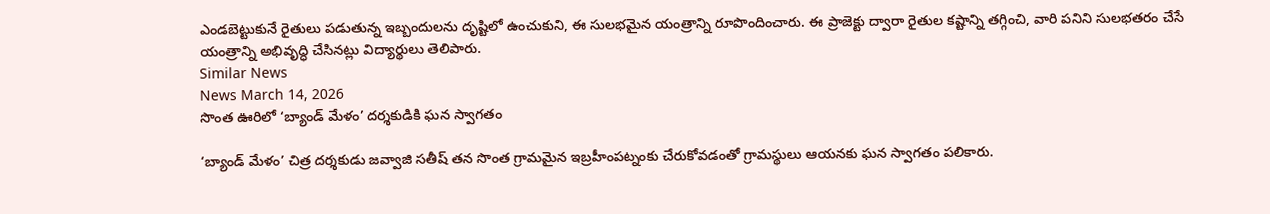ఎండబెట్టుకునే రైతులు పడుతున్న ఇబ్బందులను దృష్టిలో ఉంచుకుని, ఈ సులభమైన యంత్రాన్ని రూపొందించారు. ఈ ప్రాజెక్టు ద్వారా రైతుల కష్టాన్ని తగ్గించి, వారి పనిని సులభతరం చేసే యంత్రాన్ని అభివృద్ధి చేసినట్లు విద్యార్థులు తెలిపారు.
Similar News
News March 14, 2026
సొంత ఊరిలో ‘బ్యాండ్ మేళం’ దర్శకుడికి ఘన స్వాగతం

‘బ్యాండ్ మేళం’ చిత్ర దర్శకుడు జవ్వాజి సతీష్ తన సొంత గ్రామమైన ఇబ్రహీంపట్నంకు చేరుకోవడంతో గ్రామస్థులు ఆయనకు ఘన స్వాగతం పలికారు.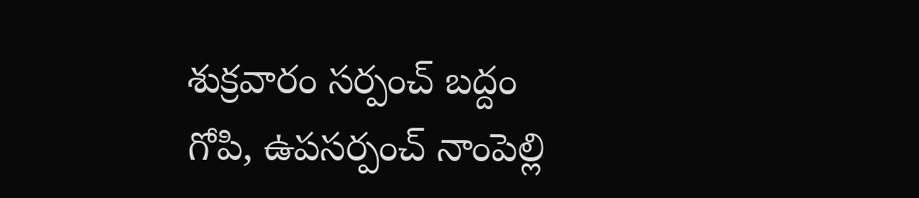శుక్రవారం సర్పంచ్ బద్దం గోపి, ఉపసర్పంచ్ నాంపెల్లి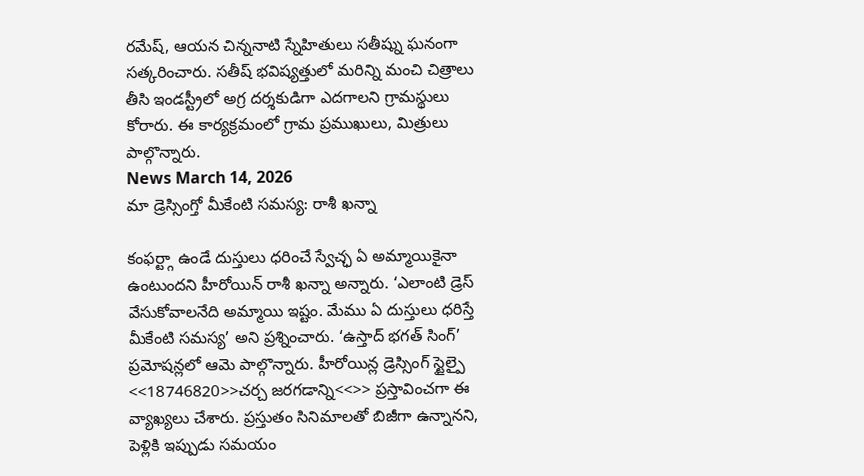రమేష్, ఆయన చిన్ననాటి స్నేహితులు సతీష్ను ఘనంగా సత్కరించారు. సతీష్ భవిష్యత్తులో మరిన్ని మంచి చిత్రాలు తీసి ఇండస్ట్రీలో అగ్ర దర్శకుడిగా ఎదగాలని గ్రామస్థులు కోరారు. ఈ కార్యక్రమంలో గ్రామ ప్రముఖులు, మిత్రులు పాల్గొన్నారు.
News March 14, 2026
మా డ్రెస్సింగ్తో మీకేంటి సమస్య: రాశీ ఖన్నా

కంఫర్ట్గా ఉండే దుస్తులు ధరించే స్వేచ్ఛ ఏ అమ్మాయికైనా ఉంటుందని హీరోయిన్ రాశీ ఖన్నా అన్నారు. ‘ఎలాంటి డ్రెస్ వేసుకోవాలనేది అమ్మాయి ఇష్టం. మేము ఏ దుస్తులు ధరిస్తే మీకేంటి సమస్య’ అని ప్రశ్నించారు. ‘ఉస్తాద్ భగత్ సింగ్’ ప్రమోషన్లలో ఆమె పాల్గొన్నారు. హీరోయిన్ల డ్రెస్సింగ్ స్టైల్పై <<18746820>>చర్చ జరగడాన్ని<<>> ప్రస్తావించగా ఈ వ్యాఖ్యలు చేశారు. ప్రస్తుతం సినిమాలతో బిజీగా ఉన్నానని, పెళ్లికి ఇప్పుడు సమయం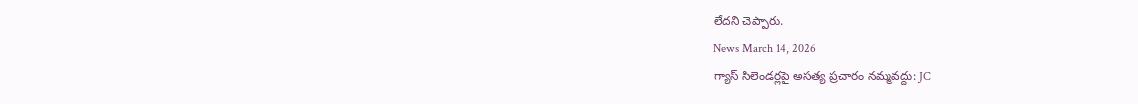లేదని చెప్పారు.
News March 14, 2026
గ్యాస్ సిలెండర్లపై అసత్య ప్రచారం నమ్మవద్దు: JC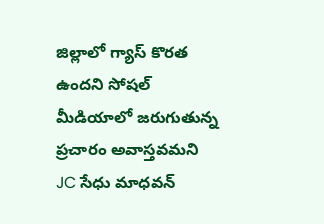జిల్లాలో గ్యాస్ కొరత ఉందని సోషల్ మీడియాలో జరుగుతున్న ప్రచారం అవాస్తవమని JC సేధు మాధవన్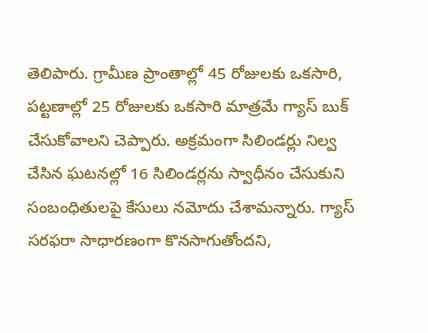తెలిపారు. గ్రామీణ ప్రాంతాల్లో 45 రోజులకు ఒకసారి, పట్టణాల్లో 25 రోజులకు ఒకసారి మాత్రమే గ్యాస్ బుక్ చేసుకోవాలని చెప్పారు. అక్రమంగా సిలిండర్లు నిల్వ చేసిన ఘటనల్లో 16 సిలిండర్లను స్వాధీనం చేసుకుని సంబంధితులపై కేసులు నమోదు చేశామన్నారు. గ్యాస్ సరఫరా సాధారణంగా కొనసాగుతోందని,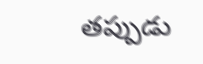తప్పుడు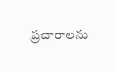ప్రచారాలను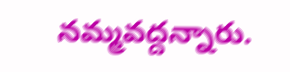నమ్మవద్దన్నారు.